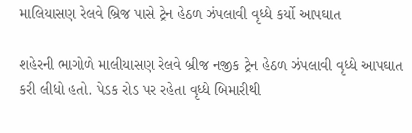માલિયાસણ રેલવે બ્રિજ પાસે ટ્રેન હેઠળ ઝંપલાવી વૃધ્ધે કર્યો આપઘાત

શહેરની ભાગોળે માલીયાસણ રેલવે બ્રીજ નજીક ટ્રેન હેઠળ ઝંપલાવી વૃધ્ધે આપઘાત કરી લીધો હતો. પેડક રોડ પર રહેતા વૃધ્ધે બિમારીથી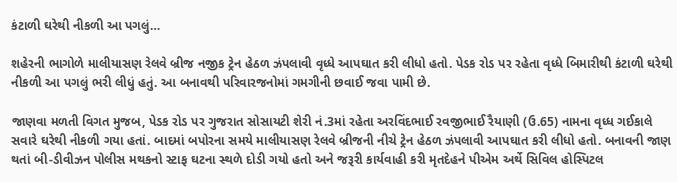કંટાળી ઘરેથી નીકળી આ પગલું…

શહેરની ભાગોળે માલીયાસણ રેલવે બ્રીજ નજીક ટ્રેન હેઠળ ઝંપલાવી વૃધ્ધે આપઘાત કરી લીધો હતો. પેડક રોડ પર રહેતા વૃધ્ધે બિમારીથી કંટાળી ઘરેથી નીકળી આ પગલું ભરી લીધું હતું. આ બનાવથી પરિવારજનોમાં ગમગીની છવાઈ જવા પામી છે.

જાણવા મળતી વિગત મુજબ, પેડક રોડ પર ગુજરાત સોસાયટી શેરી નં.3માં રહેતા અરવિંદભાઈ રવજીભાઈ રૈયાણી (ઉ.65) નામના વૃધ્ધ ગઈકાલે સવારે ઘરેથી નીકળી ગયા હતાં. બાદમાં બપોરના સમયે માલીયાસણ રેલવે બ્રીજની નીચે ટ્રેન હેઠળ ઝંપલાવી આપઘાત કરી લીધો હતો. બનાવની જાણ થતાં બી-ડીવીઝન પોલીસ મથકનો સ્ટાફ ઘટના સ્થળે દોડી ગયો હતો અને જરૂરી કાર્યવાહી કરી મૃતદેહને પીએમ અર્થે સિવિલ હોસ્પિટલ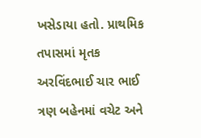ખસેડાયા હતો. પ્રાથમિક તપાસમાં મૃતક અરવિંદભાઈ ચાર ભાઈ ત્રણ બહેનમાં વચેટ અને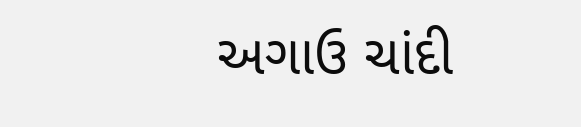અગાઉ ચાંદી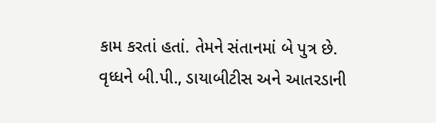કામ કરતાં હતાં. તેમને સંતાનમાં બે પુત્ર છે. વૃધ્ધને બી.પી., ડાયાબીટીસ અને આતરડાની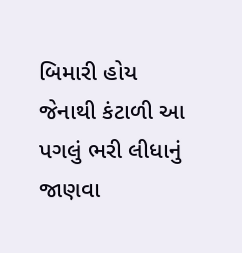બિમારી હોય જેનાથી કંટાળી આ પગલું ભરી લીધાનું જાણવા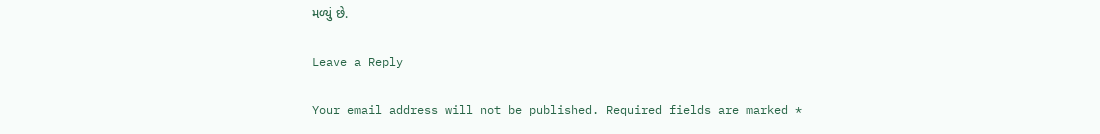મળ્યું છે.

Leave a Reply

Your email address will not be published. Required fields are marked *